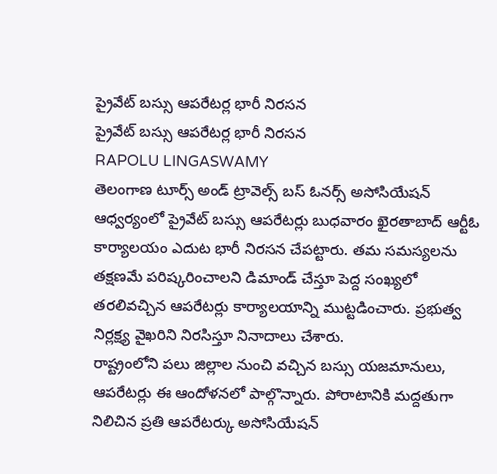ప్రైవేట్ బస్సు ఆపరేటర్ల భారీ నిరసన
ప్రైవేట్ బస్సు ఆపరేటర్ల భారీ నిరసన
RAPOLU LINGASWAMY
తెలంగాణ టూర్స్ అండ్ ట్రావెల్స్ బస్ ఓనర్స్ అసోసియేషన్ ఆధ్వర్యంలో ప్రైవేట్ బస్సు ఆపరేటర్లు బుధవారం ఖైరతాబాద్ ఆర్టీఓ కార్యాలయం ఎదుట భారీ నిరసన చేపట్టారు. తమ సమస్యలను తక్షణమే పరిష్కరించాలని డిమాండ్ చేస్తూ పెద్ద సంఖ్యలో తరలివచ్చిన ఆపరేటర్లు కార్యాలయాన్ని ముట్టడించారు. ప్రభుత్వ నిర్లక్ష్య వైఖరిని నిరసిస్తూ నినాదాలు చేశారు.
రాష్ట్రంలోని పలు జిల్లాల నుంచి వచ్చిన బస్సు యజమానులు, ఆపరేటర్లు ఈ ఆందోళనలో పాల్గొన్నారు. పోరాటానికి మద్దతుగా నిలిచిన ప్రతి ఆపరేటర్కు అసోసియేషన్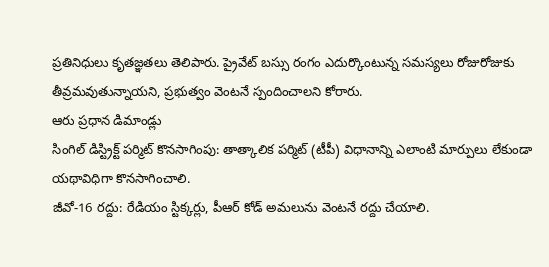ప్రతినిధులు కృతజ్ఞతలు తెలిపారు. ప్రైవేట్ బస్సు రంగం ఎదుర్కొంటున్న సమస్యలు రోజురోజుకు తీవ్రమవుతున్నాయని, ప్రభుత్వం వెంటనే స్పందించాలని కోరారు.
ఆరు ప్రధాన డిమాండ్లు
సింగిల్ డిస్ట్రిక్ట్ పర్మిట్ కొనసాగింపు: తాత్కాలిక పర్మిట్ (టీపీ) విధానాన్ని ఎలాంటి మార్పులు లేకుండా యథావిధిగా కొనసాగించాలి.
జీవో-16 రద్దు: రేడియం స్టిక్కర్లు, పీఆర్ కోడ్ అమలును వెంటనే రద్దు చేయాలి.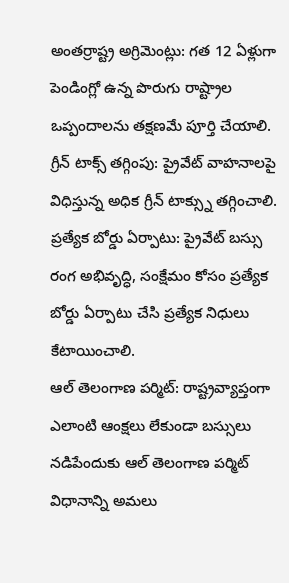అంతర్రాష్ట్ర అగ్రిమెంట్లు: గత 12 ఏళ్లుగా పెండింగ్లో ఉన్న పొరుగు రాష్ట్రాల ఒప్పందాలను తక్షణమే పూర్తి చేయాలి.
గ్రీన్ టాక్స్ తగ్గింపు: ప్రైవేట్ వాహనాలపై విధిస్తున్న అధిక గ్రీన్ టాక్స్ను తగ్గించాలి.
ప్రత్యేక బోర్డు ఏర్పాటు: ప్రైవేట్ బస్సు రంగ అభివృద్ధి, సంక్షేమం కోసం ప్రత్యేక బోర్డు ఏర్పాటు చేసి ప్రత్యేక నిధులు కేటాయించాలి.
ఆల్ తెలంగాణ పర్మిట్: రాష్ట్రవ్యాప్తంగా ఎలాంటి ఆంక్షలు లేకుండా బస్సులు నడిపేందుకు ఆల్ తెలంగాణ పర్మిట్ విధానాన్ని అమలు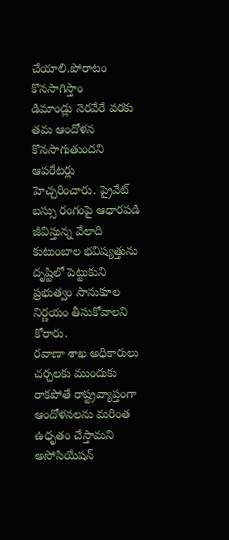చేయాలి.పోరాటం కొనసాగిస్తాం
డిమాండ్లు నెరవేరే వరకు తమ ఆందోళన కొనసాగుతుందని ఆపరేటర్లు హెచ్చరించారు. ప్రైవేట్ బస్సు రంగంపై ఆధారపడి జీవిస్తున్న వేలాది కుటుంబాల భవిష్యత్తును దృష్టిలో పెట్టుకుని ప్రభుత్వం సానుకూల నిర్ణయం తీసుకోవాలని కోరారు.
రవాణా శాఖ అధికారులు చర్చలకు ముందుకు రాకపోతే రాష్ట్రవ్యాప్తంగా ఆందోళనలను మరింత ఉధృతం చేస్తామని అసోసియేషన్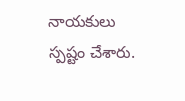నాయకులు స్పష్టం చేశారు.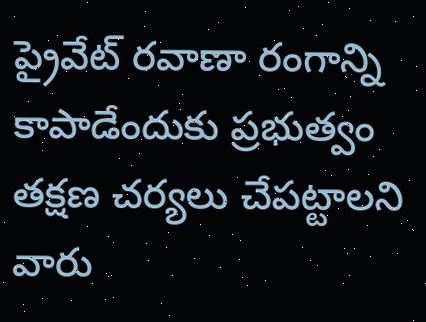ప్రైవేట్ రవాణా రంగాన్ని కాపాడేందుకు ప్రభుత్వం తక్షణ చర్యలు చేపట్టాలని
వారు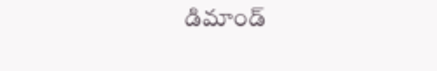డిమాండ్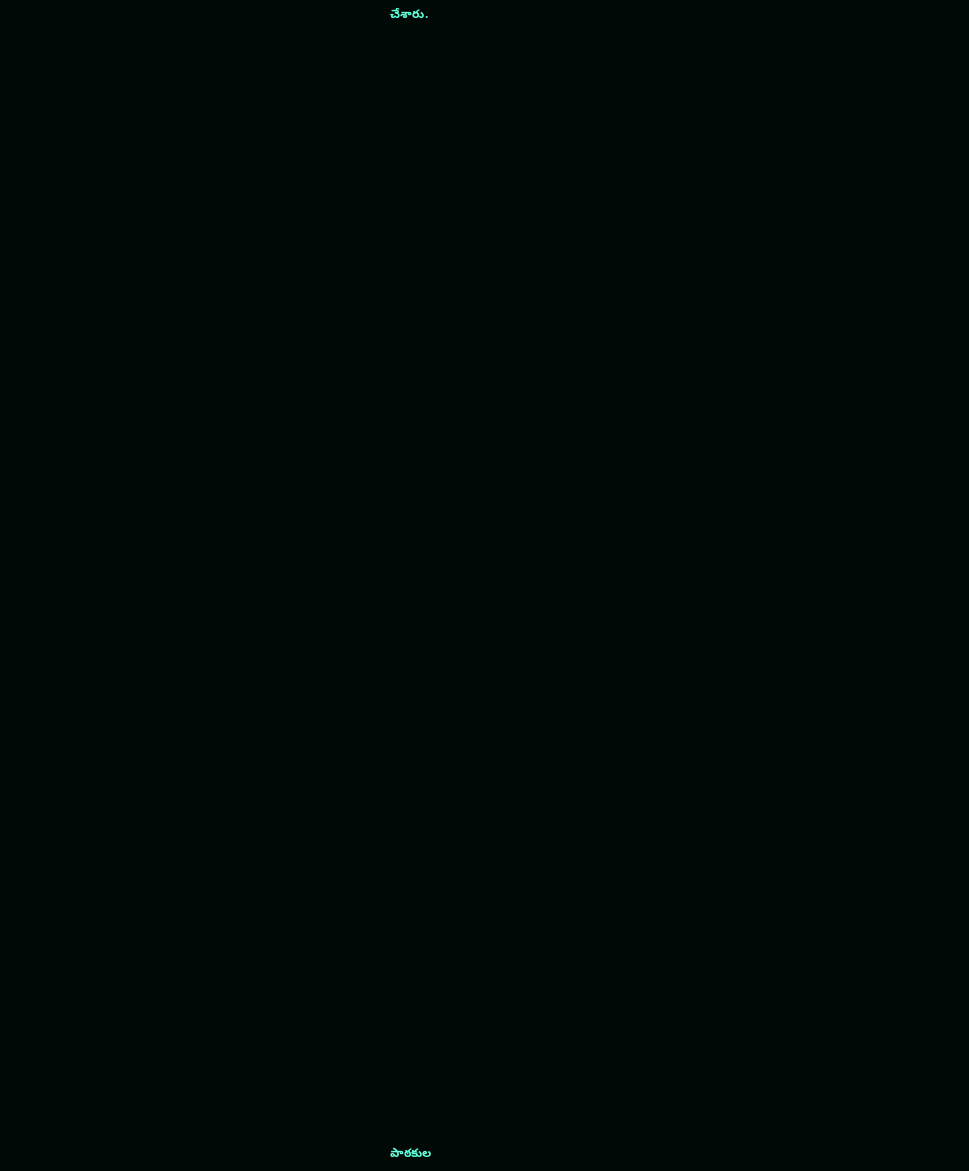చేశారు.

















































పాఠకుల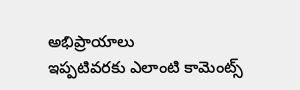అభిప్రాయాలు
ఇప్పటివరకు ఎలాంటి కామెంట్స్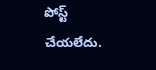పోస్ట్ చేయలేదు.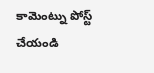కామెంట్ను పోస్ట్ చేయండి